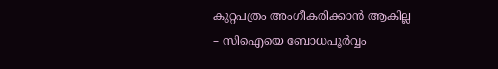കുറ്റപത്രം അംഗീകരിക്കാൻ ആകില്ല – സിഐയെ ബോധപൂർവ്വം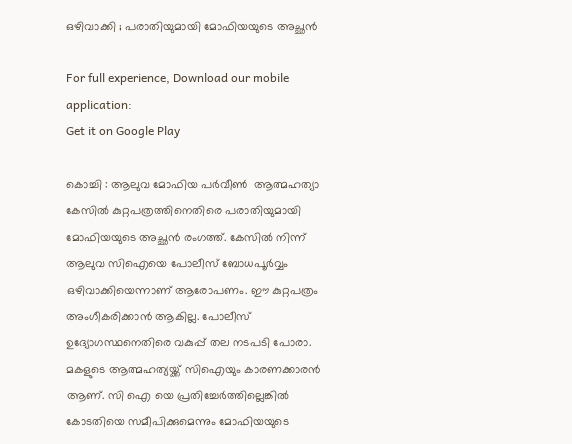ഒഴിവാക്കി ; പരാതിയുമായി മോഫിയയുടെ അച്ഛൻ

For full experience, Download our mobile application:
Get it on Google Play

കൊച്ചി : ആലുവ മോഫിയ പർവീൺ  ആത്മഹത്യാ കേസിൽ കുറ്റപത്രത്തിനെതിരെ പരാതിയുമായി മോഫിയയുടെ അച്ഛൻ രംഗത്ത്. കേസിൽ നിന്ന് ആലുവ സിഐയെ പോലീസ് ബോധപൂർവ്വം ഒഴിവാക്കിയെന്നാണ് ആരോപണം. ഈ കുറ്റപത്രം അംഗീകരിക്കാൻ ആകില്ല. പോലീസ് ഉദ്യോഗസ്ഥനെതിരെ വകുപ്പ് തല നടപടി പോരാ. മകളുടെ ആത്മഹത്യയ്ക്ക് സിഐയും കാരണക്കാരൻ ആണ്. സി ഐ യെ പ്രതിച്ചേർത്തില്ലെങ്കിൽ കോടതിയെ സമീപിക്കുമെന്നും മോഫിയയുടെ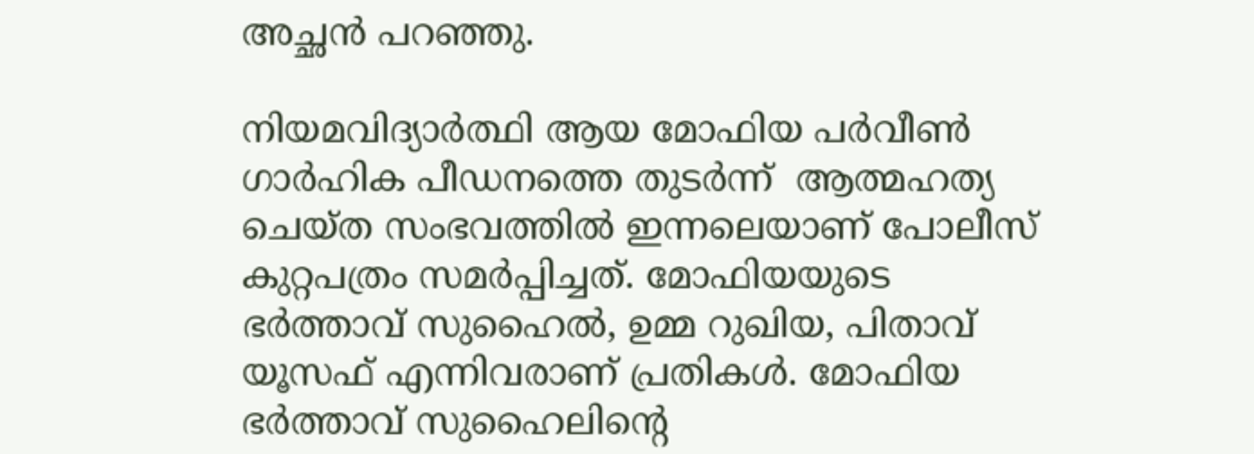അച്ഛൻ പറഞ്ഞു.

നിയമവിദ്യാർത്ഥി ആയ മോഫിയ പര്‍വീണ്‍  ഗാർഹിക പീഡനത്തെ തുടര്‍ന്ന്  ആത്മഹത്യ ചെയ്ത സംഭവത്തില്‍ ഇന്നലെയാണ് പോലീസ് കുറ്റപത്രം സമര്‍പ്പിച്ചത്. മോഫിയയുടെ ഭര്‍ത്താവ് സുഹൈല്‍, ഉമ്മ റുഖിയ, പിതാവ് യൂസഫ് എന്നിവരാണ് പ്രതികള്‍. മോഫിയ ഭർത്താവ് സുഹൈലിന്‍റെ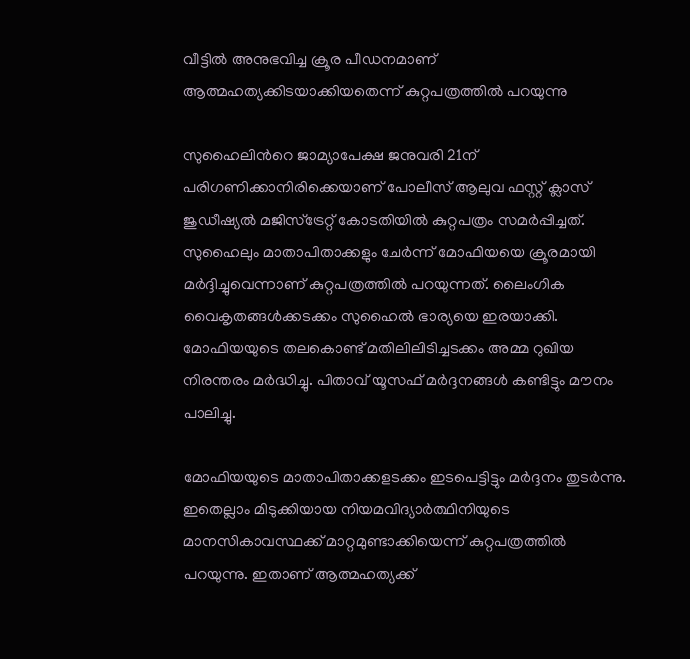വീട്ടില്‍ അനുഭവിച്ച ക്രൂര പീഡനമാണ് ആത്മഹത്യക്കിടയാക്കിയതെന്ന് കുറ്റപത്രത്തില്‍ പറയുന്നു

സുഹൈലിന്‍റെ ജാമ്യാപേക്ഷ ജനുവരി 21ന് പരിഗണിക്കാനിരിക്കെയാണ് പോലീസ് ആലുവ ഫസ്റ്റ് ക്ലാസ് ജുഡീഷ്യല്‍ മജിസ്ട്രേറ്റ് കോടതിയില്‍ കുറ്റപത്രം സമര്‍പ്പിച്ചത്. സുഹൈലും മാതാപിതാക്കളും ചേര്‍ന്ന് മോഫിയയെ ക്രൂരമായി മര്‍ദ്ദിച്ചുവെന്നാണ് കുറ്റപത്രത്തില്‍ പറയുന്നത്. ലൈംഗിക വൈകൃതങ്ങള്‍ക്കടക്കം സുഹൈല്‍ ഭാര്യയെ ഇരയാക്കി. മോഫിയയുടെ തലകൊണ്ട് മതിലിലിടിച്ചടക്കം അമ്മ റുഖിയ നിര‍ന്തരം മര്‍ദ്ധിച്ചു. പിതാവ് യൂസഫ് മര്‍ദ്ദനങ്ങള്‍ കണ്ടിട്ടും മൗനം പാലിച്ചു.

മോഫിയയുടെ മാതാപിതാക്കളടക്കം ഇടപെട്ടിട്ടും മര്‍ദ്ദനം തുടര്‍ന്നു. ഇതെല്ലാം മിടുക്കിയായ നിയമവിദ്യാര്‍ത്ഥിനിയുടെ മാനസികാവസ്ഥക്ക് മാറ്റമുണ്ടാക്കിയെന്ന് കുറ്റപത്രത്തില്‍ പറയുന്നു. ഇതാണ് ആത്മഹത്യക്ക്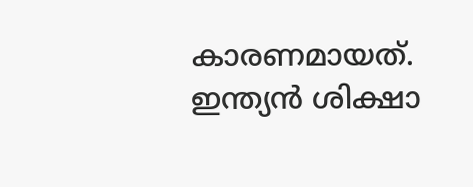കാരണമായത്. ഇന്ത്യന്‍ ശിക്ഷാ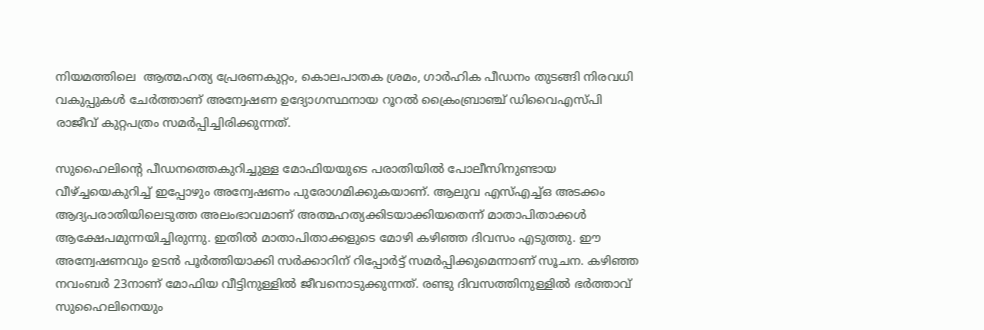നിയമത്തിലെ  ആത്മഹത്യ പ്രേരണകുറ്റം, കൊലപാതക ശ്രമം, ഗാര്‍ഹിക പീഡനം തുടങ്ങി നിരവധി വകുപ്പുകള്‍ ചേര്‍ത്താണ് അന്വേഷണ ഉദ്യോഗസ്ഥനായ റൂറല്‍ ക്രൈംബ്രാഞ്ച് ഡിവൈഎസ്പി രാജീവ് കുറ്റപത്രം സമര്‍പ്പിച്ചിരിക്കുന്നത്.

സുഹൈലിന്‍റെ പീഡനത്തെകുറിച്ചുള്ള മോഫിയയുടെ പരാതിയില്‍ പോലീസിനുണ്ടായ വീഴ്ച്ചയെകുറിച്ച് ഇപ്പോഴും അന്വേഷണം പുരോഗമിക്കുകയാണ്. ആലുവ എസ്എച്ച്ഒ അടക്കം ആദ്യപരാതിയിലെടുത്ത അലംഭാവമാണ് അത്മഹത്യക്കിടയാക്കിയതെന്ന് മാതാപിതാക്കള്‍ ആക്ഷേപമുന്നയിച്ചിരുന്നു. ഇതില്‍ മാതാപിതാക്കളുടെ മോഴി കഴിഞ്ഞ ദിവസം എടുത്തു. ഈ അന്വേഷണവും ഉ‍ടന്‍ പൂര്‍ത്തിയാക്കി സര്‍ക്കാറിന് റിപ്പോര്‍ട്ട് സമര്‍പ്പിക്കുമെന്നാണ് സൂചന. കഴിഞ്ഞ നവംബര്‍ 23നാണ് മോഫിയ വീട്ടിനുള്ളില്‍ ജീവനൊടുക്കുന്നത്. രണ്ടു ദിവസത്തിനുള്ളില്‍ ഭര്‍ത്താവ് സുഹൈലിനെയും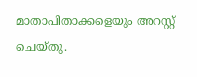മാതാപിതാക്കളെയും അറസ്റ്റ് ചെയ്തു.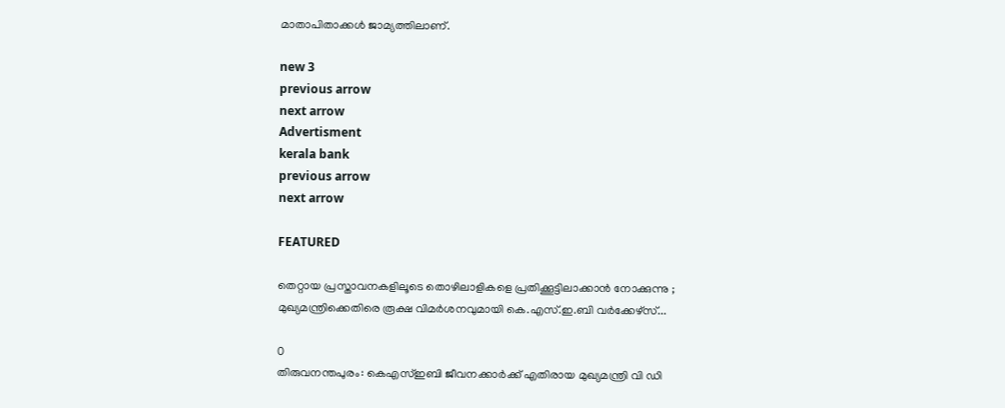മാതാപിതാക്കള്‍ ജാമ്യത്തിലാണ്.

new 3
previous arrow
next arrow
Advertisment
kerala bank
previous arrow
next arrow

FEATURED

തെറ്റായ പ്രസ്താവനകളിലൂടെ തൊഴിലാളികളെ പ്രതിക്കൂട്ടിലാക്കാൻ നോക്കുന്നു ; മുഖ്യമന്ത്രിക്കെതിരെ രൂക്ഷ വിമർശനവുമായി കെ.എസ്.ഇ.ബി വർക്കേഴ്‌സ്...

0
തിരുവനന്തപുരം: കെഎസ്ഇബി ജീവനക്കാര്‍ക്ക് എതിരായ മുഖ്യമന്ത്രി വി ഡി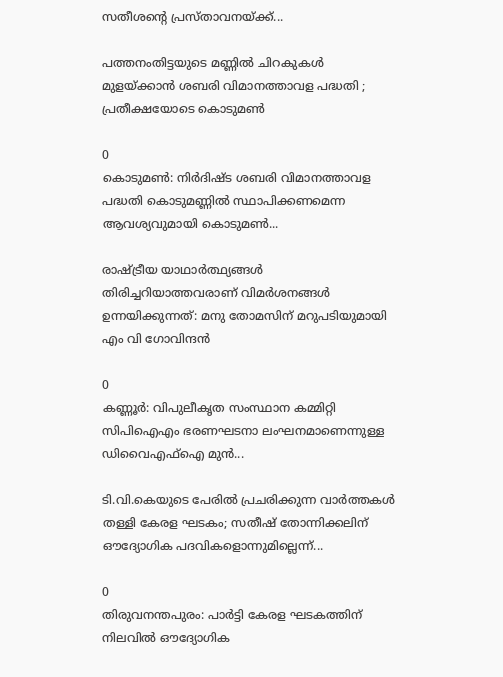സതീശന്റെ പ്രസ്താവനയ്ക്ക്...

പത്തനംതിട്ടയുടെ മണ്ണിൽ ചിറകുകൾ മുളയ്ക്കാൻ ശബരി വിമാനത്താവള പദ്ധതി ; പ്രതീക്ഷയോടെ കൊടുമൺ

0
കൊടുമൺ: നിർദിഷ്ട ശബരി വിമാനത്താവള പദ്ധതി കൊടുമണ്ണിൽ സ്ഥാപിക്കണമെന്ന ആവശ്യവുമായി കൊടുമൺ...

രാഷ്ട്രീയ യാഥാർത്ഥ്യങ്ങൾ തിരിച്ചറിയാത്തവരാണ് വിമർശനങ്ങൾ ഉന്നയിക്കുന്നത്: മനു തോമസിന് മറുപടിയുമായി എം വി ഗോവിന്ദൻ

0
കണ്ണൂര്‍: വിപുലീകൃത സംസ്ഥാന കമ്മിറ്റി സിപിഐഎം ഭരണഘടനാ ലംഘനമാണെന്നുള്ള ഡിവൈഎഫ്‌ഐ മുന്‍...

ടി.വി.കെയുടെ പേരിൽ പ്രചരിക്കുന്ന വാർത്തകൾ തള്ളി കേരള ഘടകം; സതീഷ് തോന്നിക്കലിന് ഔദ്യോഗിക പദവികളൊന്നുമില്ലെന്ന്...

0
തിരുവനന്തപുരം: പാർട്ടി കേരള ഘടകത്തിന് നിലവിൽ ഔദ്യോഗിക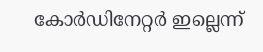കോർഡിനേറ്റർ ഇല്ലെന്ന്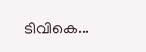ടിവികെ...